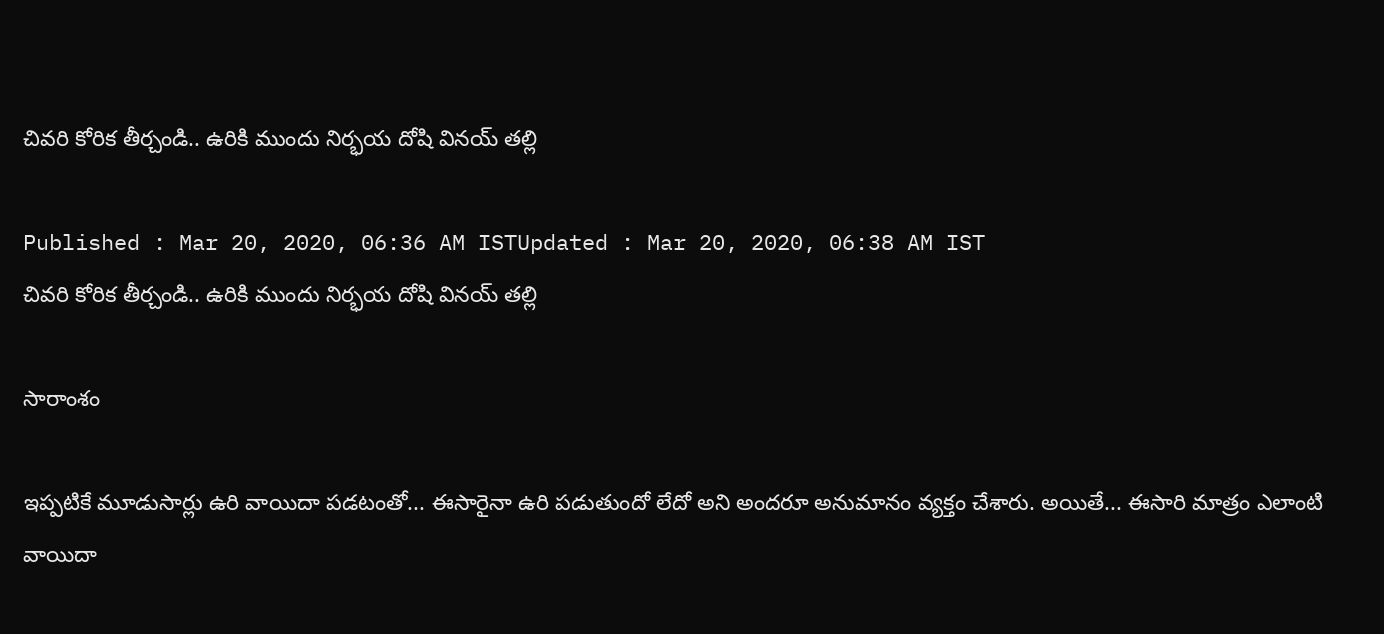చివరి కోరిక తీర్చండి.. ఉరికి ముందు నిర్భయ దోషి వినయ్ తల్లి

Published : Mar 20, 2020, 06:36 AM ISTUpdated : Mar 20, 2020, 06:38 AM IST
చివరి కోరిక తీర్చండి.. ఉరికి ముందు నిర్భయ దోషి వినయ్ తల్లి

సారాంశం

ఇప్పటికే మూడుసార్లు ఉరి వాయిదా పడటంతో... ఈసారైనా ఉరి పడుతుందో లేదో అని అందరూ అనుమానం వ్యక్తం చేశారు. అయితే... ఈసారి మాత్రం ఎలాంటి వాయిదా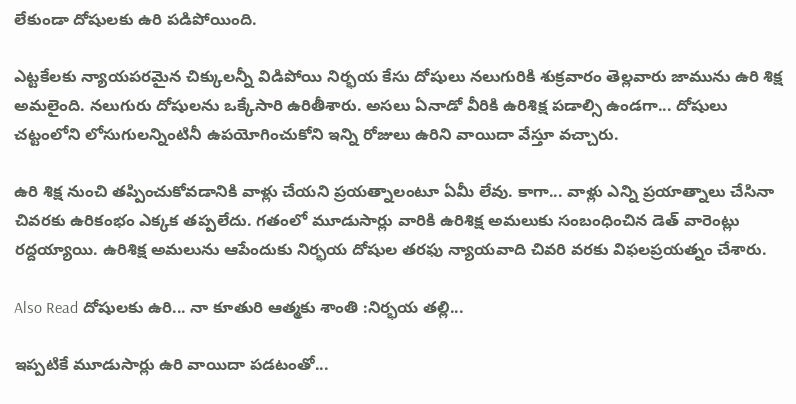లేకుండా దోషులకు ఉరి పడిపోయింది.

ఎట్టకేలకు న్యాయపరమైన చిక్కులన్నీ విడిపోయి నిర్భయ కేసు దోషులు నలుగురికి శుక్రవారం తెల్లవారు జామును ఉరి శిక్ష అమలైంది. నలుగురు దోషులను ఒక్కేసారి ఉరితీశారు. అసలు ఏనాడో వీరికి ఉరిశిక్ష పడాల్సి ఉండగా... దోషులు చట్టంలోని లోసుగులన్నింటినీ ఉపయోగించుకోని ఇన్ని రోజులు ఉరిని వాయిదా వేస్తూ వచ్చారు.

ఉరి శిక్ష నుంచి తప్పించుకోవడానికి వాళ్లు చేయని ప్రయత్నాలంటూ ఏమీ లేవు. కాగా... వాళ్లు ఎన్ని ప్రయాత్నాలు చేసినా చివరకు ఉరికంభం ఎక్కక తప్పలేదు. గతంలో మూడుసార్లు వారికి ఉరిశిక్ష అమలుకు సంబంధించిన డెత్ వారెంట్లు రద్దయ్యాయి. ఉరిశిక్ష అమలును ఆపేందుకు నిర్భయ దోషుల తరఫు న్యాయవాది చివరి వరకు విఫలప్రయత్నం చేశారు.

Also Read దోషులకు ఉరి... నా కూతురి ఆత్మకు శాంతి :నిర్భయ తల్లి...

ఇప్పటికే మూడుసార్లు ఉరి వాయిదా పడటంతో...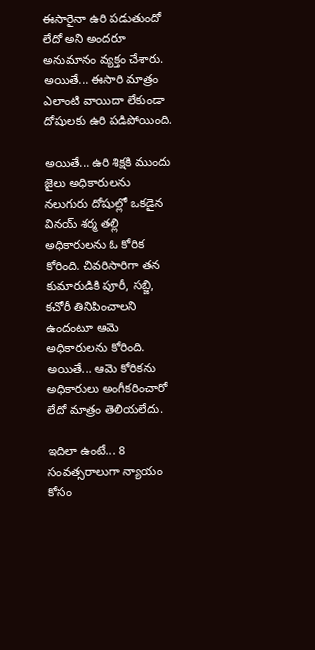ఈసారైనా ఉరి పడుతుందో లేదో అని అందరూ అనుమానం వ్యక్తం చేశారు. అయితే... ఈసారి మాత్రం ఎలాంటి వాయిదా లేకుండా దోషులకు ఉరి పడిపోయింది.

అయితే... ఉరి శిక్షకి ముందు జైలు అధికారులను నలుగురు దోషుల్లో ఒకడైన వినయ్ శర్మ తల్లి అధికారులను ఓ కోరిక కోరింది. చివరిసారిగా తన కుమారుడికి పూరీ, సబ్జి, కచోరీ తినిపించాలని ఉందంటూ ఆమె అధికారులను కోరింది. అయితే... ఆమె కోరికను అధికారులు అంగీకరించారో లేదో మాత్రం తెలియలేదు.

ఇదిలా ఉంటే... 8 సంవత్సరాలుగా న్యాయం కోసం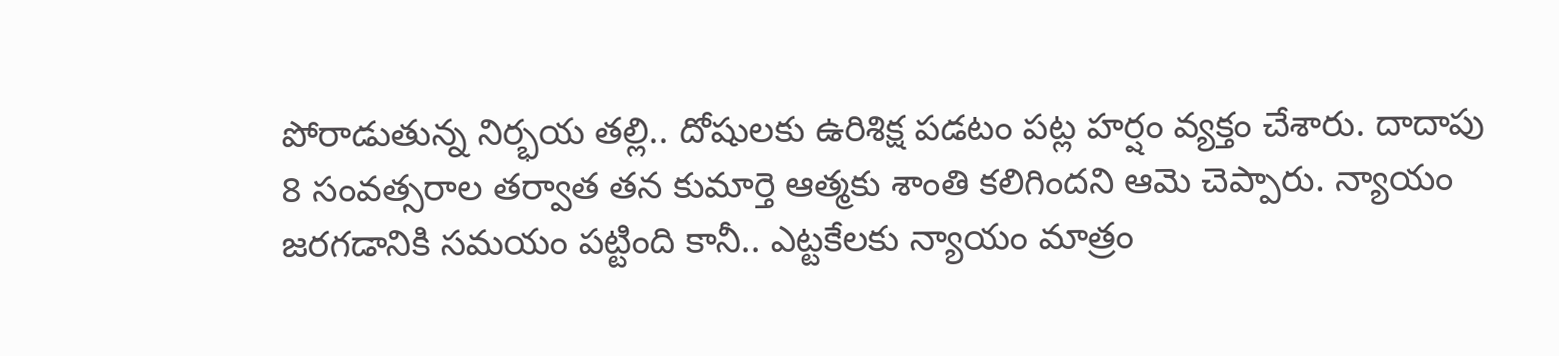పోరాడుతున్న నిర్భయ తల్లి.. దోషులకు ఉరిశిక్ష పడటం పట్ల హర్షం వ్యక్తం చేశారు. దాదాపు 8 సంవత్సరాల తర్వాత తన కుమార్తె ఆత్మకు శాంతి కలిగిందని ఆమె చెప్పారు. న్యాయం జరగడానికి సమయం పట్టింది కానీ.. ఎట్టకేలకు న్యాయం మాత్రం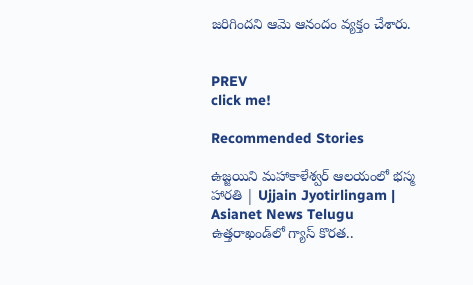జరిగిందని ఆమె ఆనందం వ్యక్తం చేశారు.


PREV
click me!

Recommended Stories

ఉజ్జయిని మహాకాళేశ్వర్ ఆలయంలో భస్మ హారతి | Ujjain Jyotirlingam | Asianet News Telugu
ఉత్తరాఖండ్‌లో గ్యాస్ కొరత..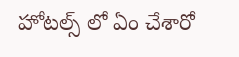హోటల్స్ లో ఏం చేశారో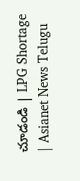చూడండి | LPG Shortage | Asianet News Telugu